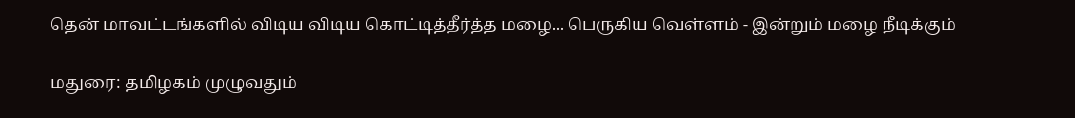தென் மாவட்டங்களில் விடிய விடிய கொட்டித்தீர்த்த மழை... பெருகிய வெள்ளம் - இன்றும் மழை நீடிக்கும்

மதுரை: தமிழகம் முழுவதும்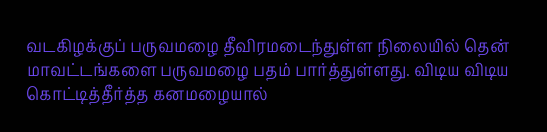வடகிழக்குப் பருவமழை தீவிரமடைந்துள்ள நிலையில் தென் மாவட்டங்களை பருவமழை பதம் பார்த்துள்ளது. விடிய விடிய கொட்டித்தீர்த்த கனமழையால்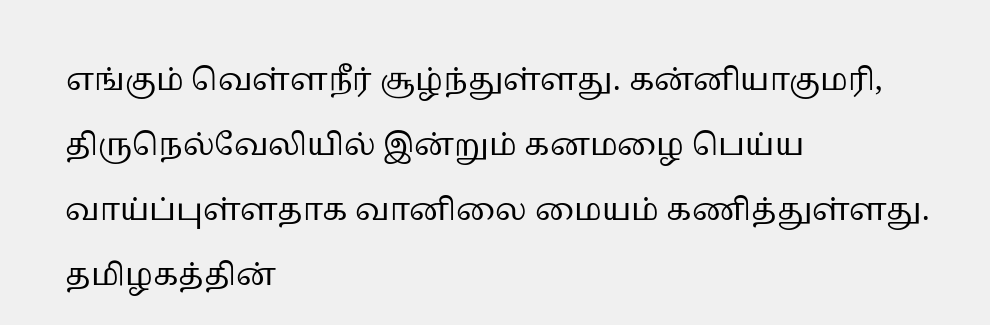எங்கும் வெள்ளநீர் சூழ்ந்துள்ளது. கன்னியாகுமரி, திருநெல்வேலியில் இன்றும் கனமழை பெய்ய வாய்ப்புள்ளதாக வானிலை மையம் கணித்துள்ளது. தமிழகத்தின்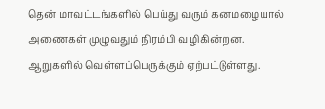தென் மாவட்டங்களில் பெய்து வரும் கனமழையால் அணைகள் முழுவதும் நிரம்பி வழிகின்றன. ஆறுகளில் வெள்ளப்பெருக்கும் ஏற்பட்டுள்ளது.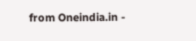from Oneindia.in -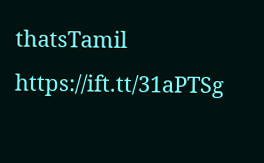thatsTamil https://ift.tt/31aPTSg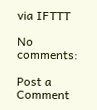via IFTTT

No comments:

Post a Comment